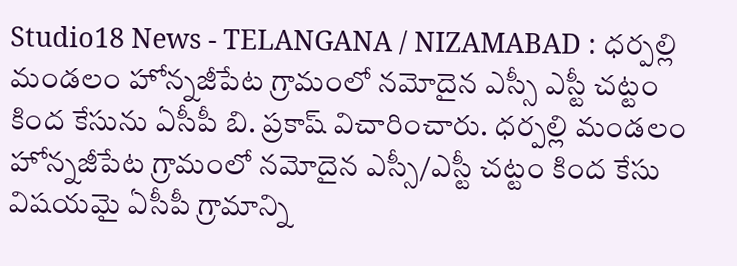Studio18 News - TELANGANA / NIZAMABAD : ధర్పల్లి మండలం హోన్నజీపేట గ్రామంలో నమోదైన ఎస్సీ ఎస్టీ చట్టం కింద కేసును ఏసీపీ బి. ప్రకాష్ విచారించారు. ధర్పల్లి మండలం హోన్నజీపేట గ్రామంలో నమోదైన ఎస్సీ/ఎస్టీ చట్టం కింద కేసు విషయమై ఏసీపీ గ్రామాన్ని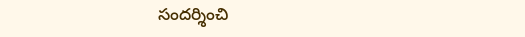సందర్శించి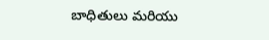బాధితులు మరియు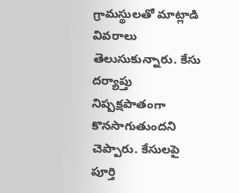గ్రామస్థులతో మాట్లాడి వివరాలు తెలుసుకున్నారు. కేసు దర్యాప్తు నిష్పక్షపాతంగా కొనసాగుతుందని చెప్పారు. కేసులపై పూర్తి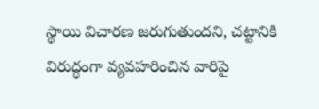స్థాయి విచారణ జరుగుతుందని, చట్టానికి విరుద్ధంగా వ్యవహరించిన వారిపై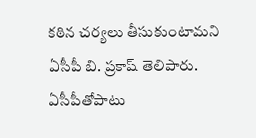కఠిన చర్యలు తీసుకుంటామని ఏసీపీ బి. ప్రకాష్ తెలిపారు. ఏసీపీతోపాటు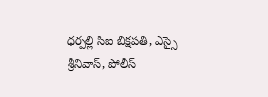ధర్పల్లి సిఐ బిక్షపతి, ఎస్సై శ్రీనివాస్, పోలీస్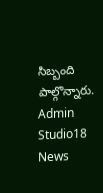సిబ్బంది పాల్గొన్నారు.
Admin
Studio18 News